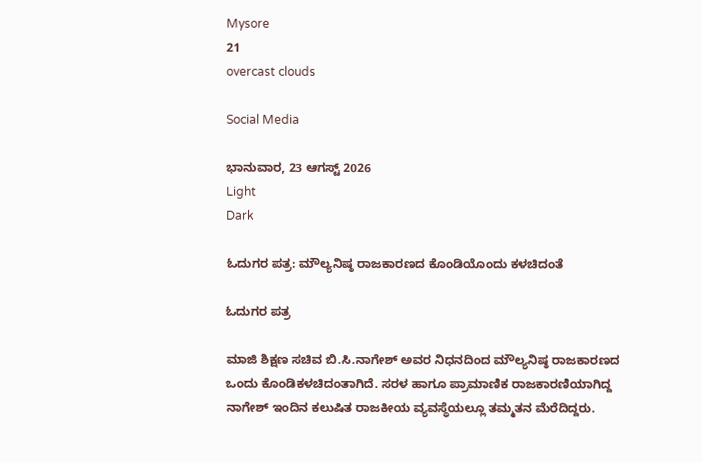Mysore
21
overcast clouds

Social Media

ಭಾನುವಾರ, 23 ಆಗಸ್ಟ್ 2026
Light
Dark

ಓದುಗರ ಪತ್ರ: ಮೌಲ್ಯನಿಷ್ಠ ರಾಜಕಾರಣದ ಕೊಂಡಿಯೊಂದು ಕಳಚಿದಂತೆ

ಓದುಗರ ಪತ್ರ

ಮಾಜಿ ಶಿಕ್ಷಣ ಸಚಿವ ಬಿ.ಸಿ.ನಾಗೇಶ್ ಅವರ ನಿಧನದಿಂದ ಮೌಲ್ಯನಿಷ್ಠ ರಾಜಕಾರಣದ ಒಂದು ಕೊಂಡಿಕಳಚಿದಂತಾಗಿದೆ. ಸರಳ ಹಾಗೂ ಪ್ರಾಮಾಣಿಕ ರಾಜಕಾರಣಿಯಾಗಿದ್ದ ನಾಗೇಶ್ ಇಂದಿನ ಕಲುಷಿತ ರಾಜಕೀಯ ವ್ಯವಸ್ಥೆಯಲ್ಲೂ ತಮ್ಮತನ ಮೆರೆದಿದ್ದರು.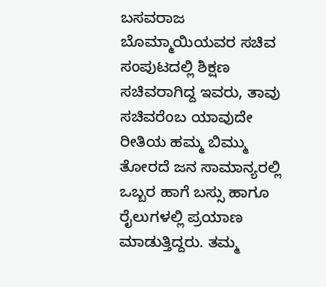ಬಸವರಾಜ ಬೊಮ್ಮಾಯಿಯವರ ಸಚಿವ ಸಂಪುಟದಲ್ಲಿ ಶಿಕ್ಷಣ ಸಚಿವರಾಗಿದ್ದ ಇವರು, ತಾವು ಸಚಿವರೆಂಬ ಯಾವುದೇ ರೀತಿಯ ಹಮ್ಮ ಬಿಮ್ಮು ತೋರದೆ ಜನ ಸಾಮಾನ್ಯರಲ್ಲಿ ಒಬ್ಬರ ಹಾಗೆ ಬಸ್ಸು ಹಾಗೂ ರೈಲುಗಳಲ್ಲಿ ಪ್ರಯಾಣ ಮಾಡುತ್ತಿದ್ದರು. ತಮ್ಮ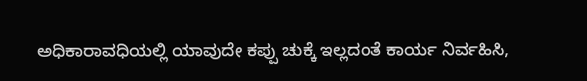ಅಧಿಕಾರಾವಧಿಯಲ್ಲಿ ಯಾವುದೇ ಕಪ್ಪು ಚುಕ್ಕೆ ಇಲ್ಲದಂತೆ ಕಾರ್ಯ ನಿರ್ವಹಿಸಿ,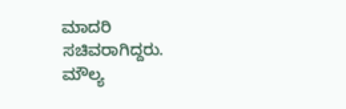ಮಾದರಿ ಸಚಿವರಾಗಿದ್ದರು.  ಮೌಲ್ಯ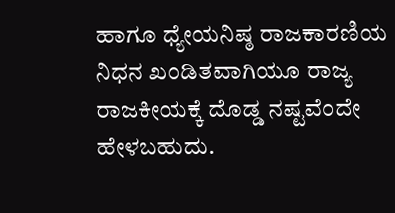ಹಾಗೂ ಧ್ಯೇಯನಿಷ್ಠ ರಾಜಕಾರಣಿಯ ನಿಧನ ಖಂಡಿತವಾಗಿಯೂ ರಾಜ್ಯ ರಾಜಕೀಯಕ್ಕೆ ದೊಡ್ಡ ನಷ್ಟವೆಂದೇ ಹೇಳಬಹುದು.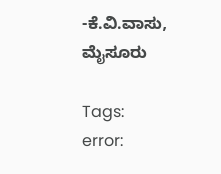-ಕೆ.ವಿ.ವಾಸು, ಮೈಸೂರು

Tags:
error: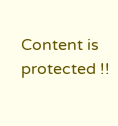Content is protected !!